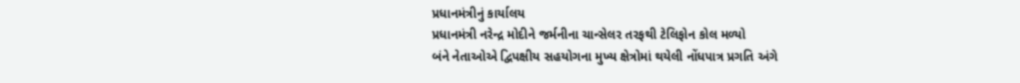પ્રધાનમંત્રીનું કાર્યાલય
પ્રધાનમંત્રી નરેન્દ્ર મોદીને જર્મનીના ચાન્સેલર તરફથી ટેલિફોન કોલ મળ્યો
બંને નેતાઓએ દ્વિપક્ષીય સહયોગના મુખ્ય ક્ષેત્રોમાં થયેલી નોંધપાત્ર પ્રગતિ અંગે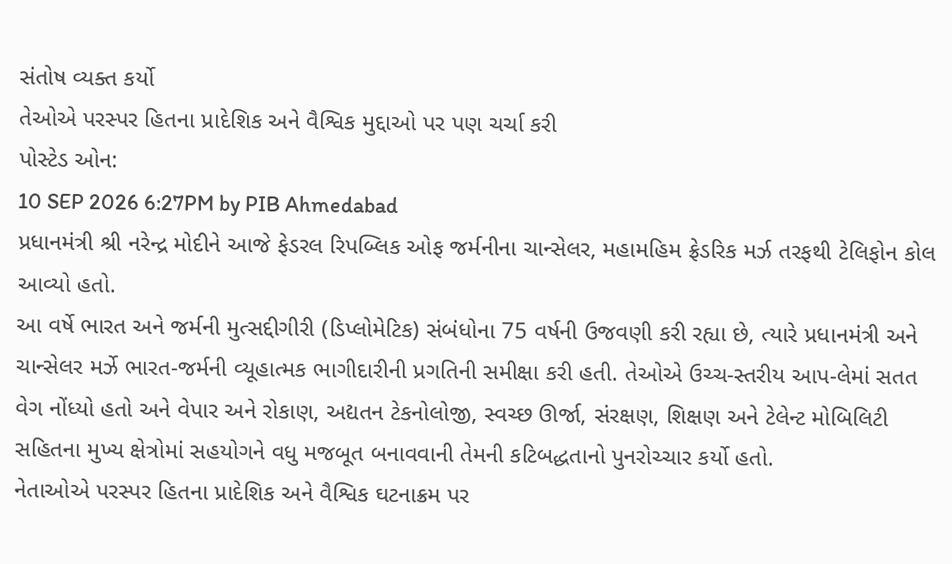સંતોષ વ્યક્ત કર્યો
તેઓએ પરસ્પર હિતના પ્રાદેશિક અને વૈશ્વિક મુદ્દાઓ પર પણ ચર્ચા કરી
પોસ્ટેડ ઓન:
10 SEP 2026 6:27PM by PIB Ahmedabad
પ્રધાનમંત્રી શ્રી નરેન્દ્ર મોદીને આજે ફેડરલ રિપબ્લિક ઓફ જર્મનીના ચાન્સેલર, મહામહિમ ફ્રેડરિક મર્ઝ તરફથી ટેલિફોન કોલ આવ્યો હતો.
આ વર્ષે ભારત અને જર્મની મુત્સદ્દીગીરી (ડિપ્લોમેટિક) સંબંધોના 75 વર્ષની ઉજવણી કરી રહ્યા છે, ત્યારે પ્રધાનમંત્રી અને ચાન્સેલર મર્ઝે ભારત-જર્મની વ્યૂહાત્મક ભાગીદારીની પ્રગતિની સમીક્ષા કરી હતી. તેઓએ ઉચ્ચ-સ્તરીય આપ-લેમાં સતત વેગ નોંધ્યો હતો અને વેપાર અને રોકાણ, અદ્યતન ટેકનોલોજી, સ્વચ્છ ઊર્જા, સંરક્ષણ, શિક્ષણ અને ટેલેન્ટ મોબિલિટી સહિતના મુખ્ય ક્ષેત્રોમાં સહયોગને વધુ મજબૂત બનાવવાની તેમની કટિબદ્ધતાનો પુનરોચ્ચાર કર્યો હતો.
નેતાઓએ પરસ્પર હિતના પ્રાદેશિક અને વૈશ્વિક ઘટનાક્રમ પર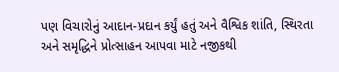પણ વિચારોનું આદાન-પ્રદાન કર્યું હતું અને વૈશ્વિક શાંતિ, સ્થિરતા અને સમૃદ્ધિને પ્રોત્સાહન આપવા માટે નજીકથી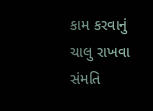કામ કરવાનું ચાલુ રાખવા સંમતિ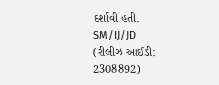દર્શાવી હતી.
SM/IJ/JD
(રીલીઝ આઈડી: 2308892)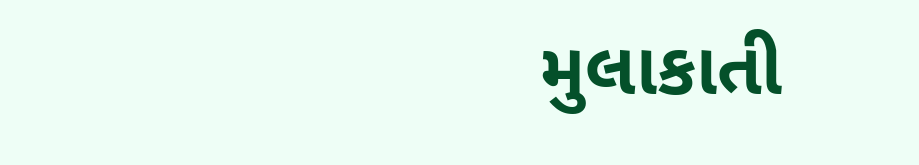મુલાકાતી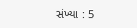સંખ્યા : 5